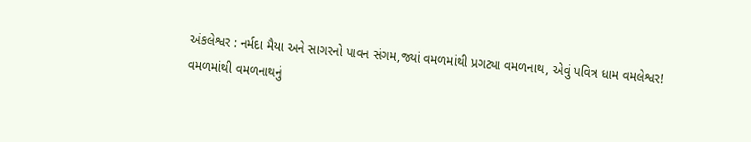અંકલેશ્વર : નર્મદા મૈયા અને સાગરનો પાવન સંગમ,જ્યાં વમળમાંથી પ્રગટ્યા વમળનાથ, એવું પવિત્ર ધામ વમલેશ્વર!
વમળમાંથી વમળનાથનું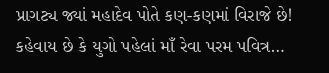પ્રાગટ્ય જ્યાં મહાદેવ પોતે કણ-કણમાં વિરાજે છે! કહેવાય છે કે યુગો પહેલાં માઁ રેવા પરમ પવિત્ર…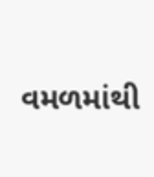વમળમાંથી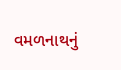વમળનાથનું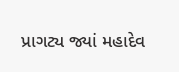પ્રાગટ્ય જ્યાં મહાદેવ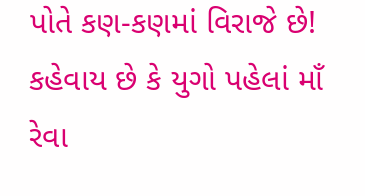પોતે કણ-કણમાં વિરાજે છે! કહેવાય છે કે યુગો પહેલાં માઁ રેવા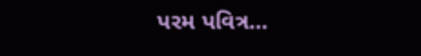પરમ પવિત્ર…